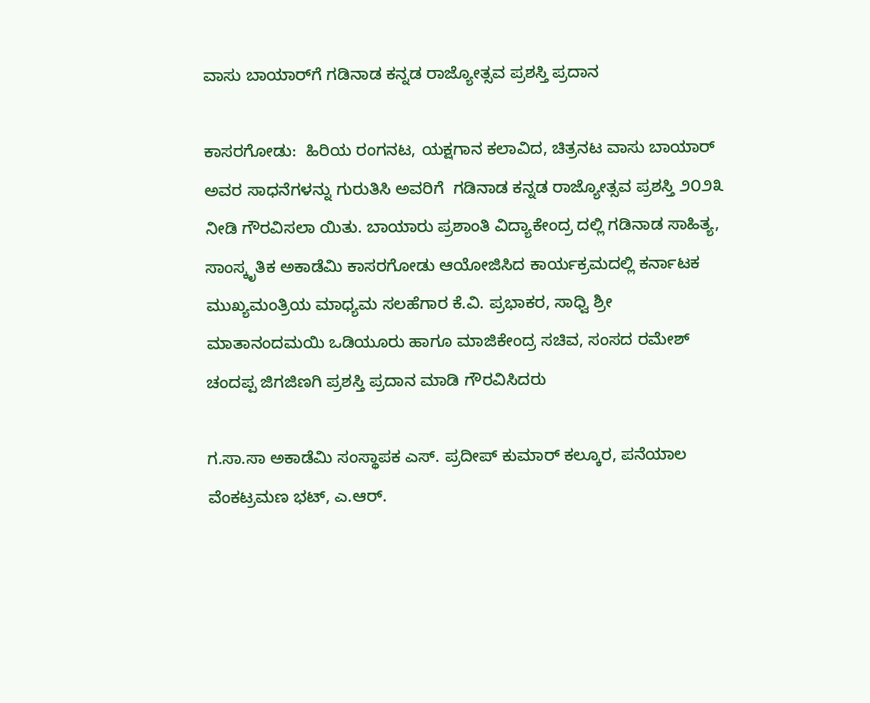ವಾಸು ಬಾಯಾರ್‌ಗೆ ಗಡಿನಾಡ ಕನ್ನಡ ರಾಜ್ಯೋತ್ಸವ ಪ್ರಶಸ್ತಿ ಪ್ರದಾನ

ಕಾಸರಗೋಡು:  ಹಿರಿಯ ರಂಗನಟ, ಯಕ್ಷಗಾನ ಕಲಾವಿದ, ಚಿತ್ರನಟ ವಾಸು ಬಾಯಾರ್ ಅವರ ಸಾಧನೆಗಳನ್ನು ಗುರುತಿಸಿ ಅವರಿಗೆ  ಗಡಿನಾಡ ಕನ್ನಡ ರಾಜ್ಯೋತ್ಸವ ಪ್ರಶಸ್ತಿ ೨೦೨೩ ನೀಡಿ ಗೌರವಿಸಲಾ ಯಿತು. ಬಾಯಾರು ಪ್ರಶಾಂತಿ ವಿದ್ಯಾಕೇಂದ್ರ ದಲ್ಲಿ ಗಡಿನಾಡ ಸಾಹಿತ್ಯ, ಸಾಂಸ್ಕೃತಿಕ ಅಕಾಡೆಮಿ ಕಾಸರಗೋಡು ಆಯೋಜಿಸಿದ ಕಾರ್ಯಕ್ರಮದಲ್ಲಿ ಕರ್ನಾಟಕ ಮುಖ್ಯಮಂತ್ರಿಯ ಮಾಧ್ಯಮ ಸಲಹೆಗಾರ ಕೆ.ವಿ. ಪ್ರಭಾಕರ, ಸಾಧ್ವಿ ಶ್ರೀ ಮಾತಾನಂದಮಯಿ ಒಡಿಯೂರು ಹಾಗೂ ಮಾಜಿಕೇಂದ್ರ ಸಚಿವ, ಸಂಸದ ರಮೇಶ್ ಚಂದಪ್ಪ ಜಿಗಜಿಣಗಿ ಪ್ರಶಸ್ತಿ ಪ್ರದಾನ ಮಾಡಿ ಗೌರವಿಸಿದರು

ಗ.ಸಾ.ಸಾ ಅಕಾಡೆಮಿ ಸಂಸ್ಥಾಪಕ ಎಸ್. ಪ್ರದೀಪ್ ಕುಮಾರ್ ಕಲ್ಕೂರ, ಪನೆಯಾಲ ವೆಂಕಟ್ರಮಣ ಭಟ್, ಎ.ಆರ್.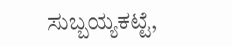ಸುಬ್ಬಯ್ಯಕಟ್ಟೆ,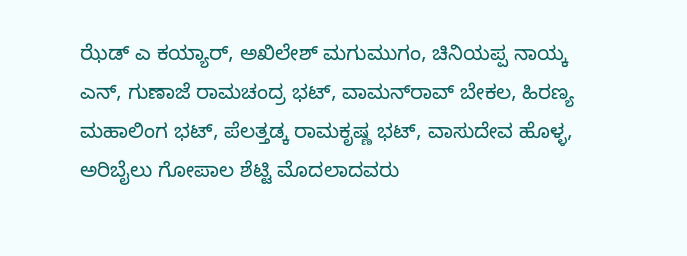ಝೆಡ್ ಎ ಕಯ್ಯಾರ್, ಅಖಿಲೇಶ್ ಮಗುಮುಗಂ, ಚಿನಿಯಪ್ಪ ನಾಯ್ಕ ಎನ್, ಗುಣಾಜೆ ರಾಮಚಂದ್ರ ಭಟ್, ವಾಮನ್‌ರಾವ್ ಬೇಕಲ, ಹಿರಣ್ಯ ಮಹಾಲಿಂಗ ಭಟ್, ಪೆಲತ್ತಡ್ಕ ರಾಮಕೃಷ್ಣ ಭಟ್, ವಾಸುದೇವ ಹೊಳ್ಳ, ಅರಿಬೈಲು ಗೋಪಾಲ ಶೆಟ್ಟಿ ಮೊದಲಾದವರು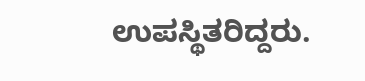ಉಪಸ್ಥಿತರಿದ್ದರು.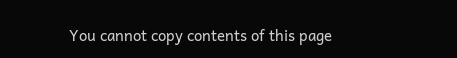You cannot copy contents of this page